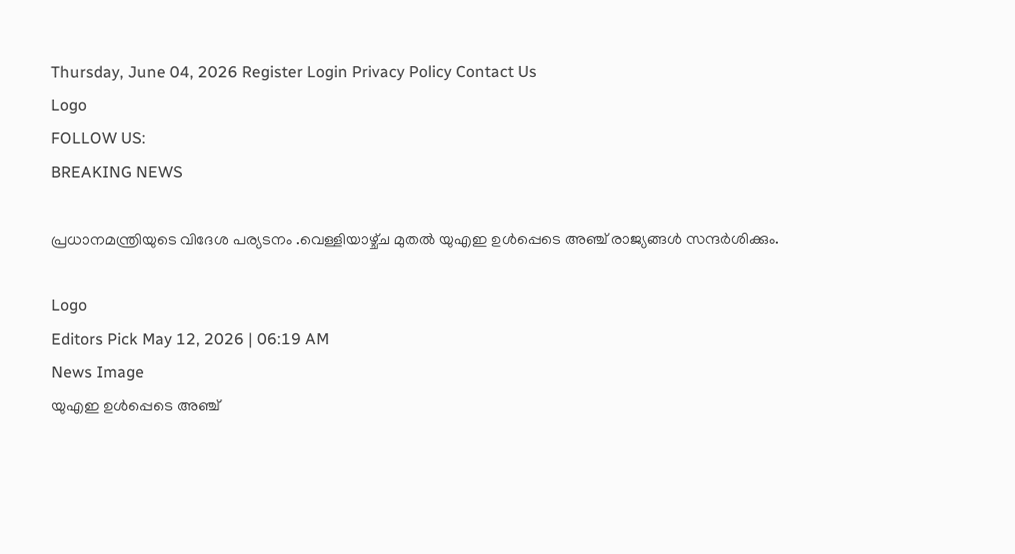Thursday, June 04, 2026 Register Login Privacy Policy Contact Us
Logo
FOLLOW US:
BREAKING NEWS

പ്രധാനമന്ത്രിയുടെ വിദേശ പര്യടനം .വെള്ളിയാഴ്ച്‌ച മുതൽ യുഎഇ ഉൾപ്പെടെ അഞ്ച് രാജ്യങ്ങൾ സന്ദർശിക്കും.

Logo
Editors Pick May 12, 2026 | 06:19 AM
News Image
യുഎഇ ഉൾപ്പെടെ അഞ്ച്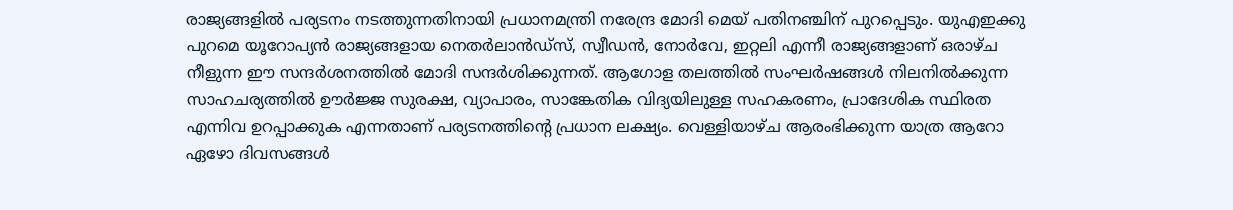രാജ്യങ്ങളിൽ പര്യടനം നടത്തുന്നതിനായി പ്രധാനമന്ത്രി നരേന്ദ്ര മോദി മെയ് പതിനഞ്ചിന് പുറപ്പെടും. യുഎഇക്കു പുറമെ യൂറോപ്യൻ രാജ്യങ്ങളായ നെതർലാൻഡ്സ്, സ്വീഡൻ, നോർവേ, ഇറ്റലി എന്നീ രാജ്യങ്ങളാണ് ഒരാഴ്ച നീളുന്ന ഈ സന്ദർശനത്തിൽ മോദി സന്ദർശിക്കുന്നത്. ആഗോള തലത്തിൽ സംഘർഷങ്ങൾ നിലനിൽക്കുന്ന സാഹചര്യത്തിൽ ഊർജ്ജ സുരക്ഷ, വ്യാപാരം, സാങ്കേതിക വിദ്യയിലുള്ള സഹകരണം, പ്രാദേശിക സ്ഥിരത എന്നിവ ഉറപ്പാക്കുക എന്നതാണ് പര്യടനത്തിന്റെ പ്രധാന ലക്ഷ്യം. വെള്ളിയാഴ്ച ആരംഭിക്കുന്ന യാത്ര ആറോ ഏഴോ ദിവസങ്ങൾ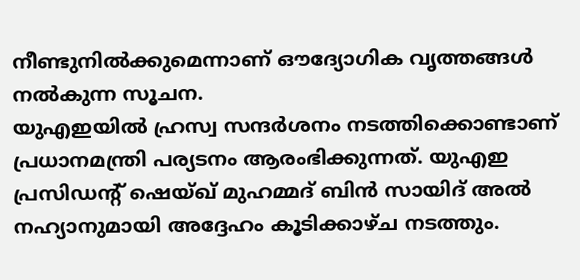നീണ്ടുനിൽക്കുമെന്നാണ് ഔദ്യോഗിക വൃത്തങ്ങൾ നൽകുന്ന സൂചന.
യുഎഇയിൽ ഹ്രസ്വ സന്ദർശനം നടത്തിക്കൊണ്ടാണ് പ്രധാനമന്ത്രി പര്യടനം ആരംഭിക്കുന്നത്. യുഎഇ പ്രസിഡന്റ് ഷെയ്ഖ് മുഹമ്മദ് ബിൻ സായിദ് അൽ നഹ്യാനുമായി അദ്ദേഹം കൂടിക്കാഴ്ച നടത്തും.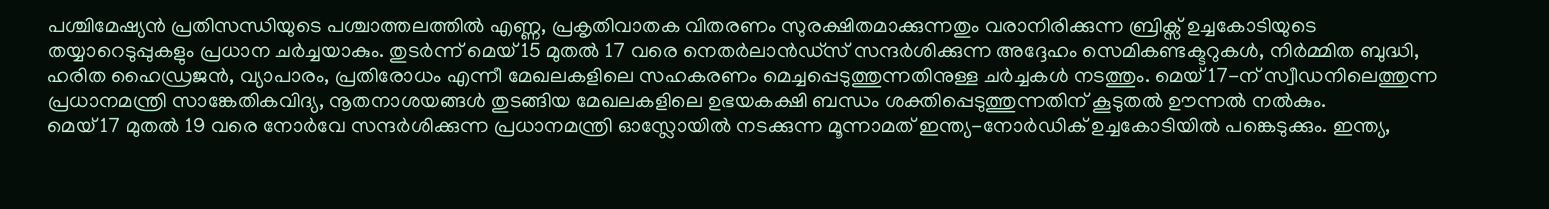പശ്ചിമേഷ്യൻ പ്രതിസന്ധിയുടെ പശ്ചാത്തലത്തിൽ എണ്ണ, പ്രകൃതിവാതക വിതരണം സുരക്ഷിതമാക്കുന്നതും വരാനിരിക്കുന്ന ബ്രിക്സ് ഉച്ചകോടിയുടെ തയ്യാറെടുപ്പുകളും പ്രധാന ചർച്ചയാകും. തുടർന്ന് മെയ് 15 മുതൽ 17 വരെ നെതർലാൻഡ്സ് സന്ദർശിക്കുന്ന അദ്ദേഹം സെമികണ്ടക്ടറുകൾ, നിർമ്മിത ബുദ്ധി, ഹരിത ഹൈഡ്രജൻ, വ്യാപാരം, പ്രതിരോധം എന്നീ മേഖലകളിലെ സഹകരണം മെച്ചപ്പെടുത്തുന്നതിനുള്ള ചർച്ചകൾ നടത്തും. മെയ് 17-ന് സ്വീഡനിലെത്തുന്ന പ്രധാനമന്ത്രി സാങ്കേതികവിദ്യ, നൂതനാശയങ്ങൾ തുടങ്ങിയ മേഖലകളിലെ ഉഭയകക്ഷി ബന്ധം ശക്തിപ്പെടുത്തുന്നതിന് കൂടുതൽ ഊന്നൽ നൽകും.
മെയ് 17 മുതൽ 19 വരെ നോർവേ സന്ദർശിക്കുന്ന പ്രധാനമന്ത്രി ഓസ്ലോയിൽ നടക്കുന്ന മൂന്നാമത് ഇന്ത്യ-നോർഡിക് ഉച്ചകോടിയിൽ പങ്കെടുക്കും. ഇന്ത്യ,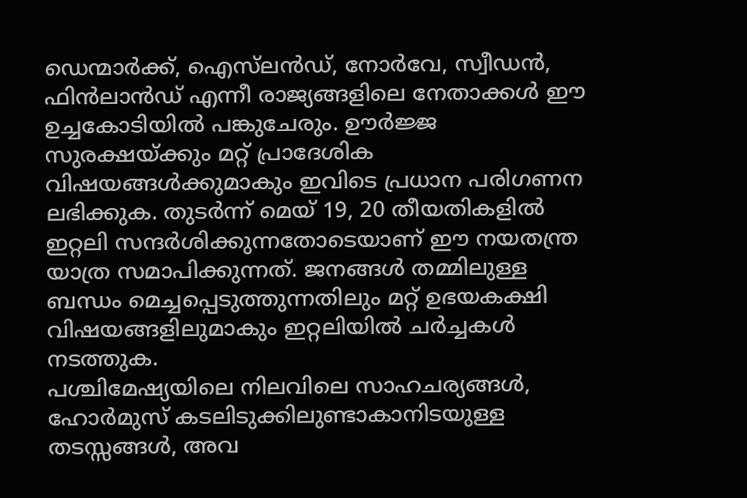ഡെന്മാർക്ക്, ഐസ്‌ലൻഡ്, നോർവേ, സ്വീഡൻ, ഫിൻലാൻഡ് എന്നീ രാജ്യങ്ങളിലെ നേതാക്കൾ ഈ ഉച്ചകോടിയിൽ പങ്കുചേരും. ഊർജ്ജ സുരക്ഷയ്ക്കും മറ്റ് പ്രാദേശിക വിഷയങ്ങൾക്കുമാകും ഇവിടെ പ്രധാന പരിഗണന ലഭിക്കുക. തുടർന്ന് മെയ് 19, 20 തീയതികളിൽ ഇറ്റലി സന്ദർശിക്കുന്നതോടെയാണ് ഈ നയതന്ത്ര യാത്ര സമാപിക്കുന്നത്. ജനങ്ങൾ തമ്മിലുള്ള ബന്ധം മെച്ചപ്പെടുത്തുന്നതിലും മറ്റ് ഉഭയകക്ഷി വിഷയങ്ങളിലുമാകും ഇറ്റലിയിൽ ചർച്ചകൾ നടത്തുക.
പശ്ചിമേഷ്യയിലെ നിലവിലെ സാഹചര്യങ്ങൾ, ഹോർമുസ് കടലിടുക്കിലുണ്ടാകാനിടയുള്ള തടസ്സങ്ങൾ, അവ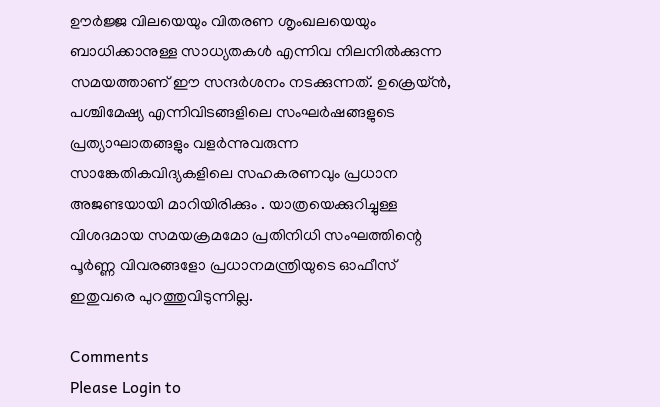ഊർജ്ജ വിലയെയും വിതരണ ശൃംഖലയെയും ബാധിക്കാനുള്ള സാധ്യതകൾ എന്നിവ നിലനിൽക്കുന്ന സമയത്താണ് ഈ സന്ദർശനം നടക്കുന്നത്. ഉക്രെയ്ൻ, പശ്ചിമേഷ്യ എന്നിവിടങ്ങളിലെ സംഘർഷങ്ങളുടെ പ്രത്യാഘാതങ്ങളും വളർന്നുവരുന്ന സാങ്കേതികവിദ്യകളിലെ സഹകരണവും പ്രധാന അജണ്ടയായി മാറിയിരിക്കും . യാത്രയെക്കുറിച്ചുള്ള വിശദമായ സമയക്രമമോ പ്രതിനിധി സംഘത്തിന്റെ പൂർണ്ണ വിവരങ്ങളോ പ്രധാനമന്ത്രിയുടെ ഓഫീസ് ഇതുവരെ പുറത്തുവിടുന്നില്ല.

Comments
Please Login to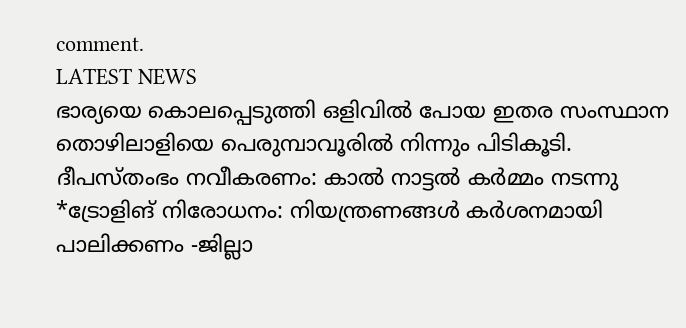comment.
LATEST NEWS
ഭാര്യയെ കൊലപ്പെടുത്തി ഒളിവിൽ പോയ ഇതര സംസ്ഥാന തൊഴിലാളിയെ പെരുമ്പാവൂരിൽ നിന്നും പിടികൂടി.
ദീപസ്തംഭം നവീകരണം: കാൽ നാട്ടൽ കർമ്മം നടന്നു
*ട്രോളിങ് നിരോധനം: നിയന്ത്രണങ്ങള്‍ കര്‍ശനമായി പാലിക്കണം -ജില്ലാ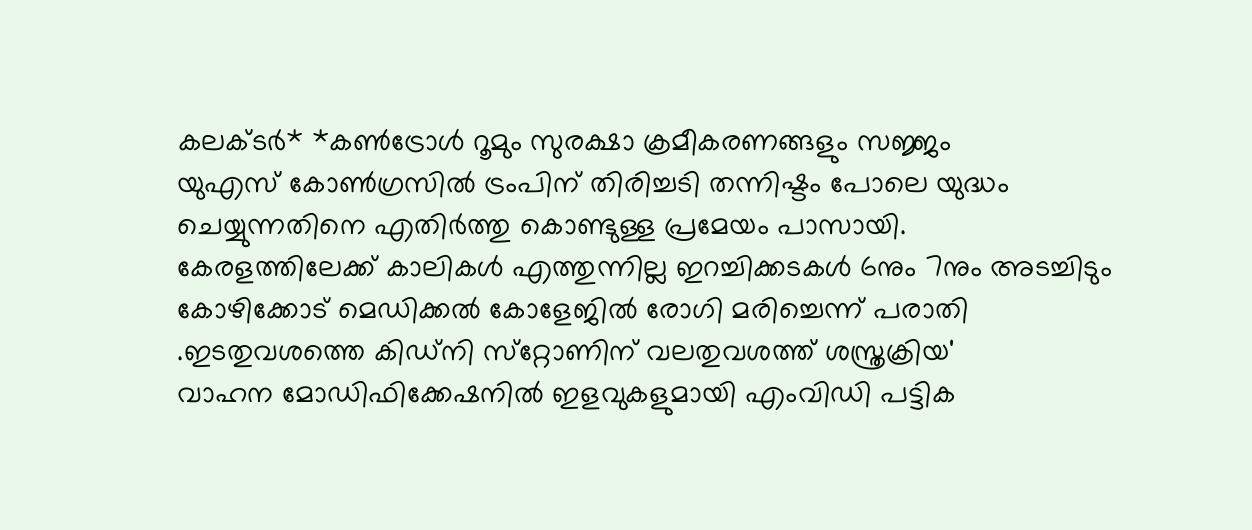കലക്ടര്‍* *കണ്‍ട്രോള്‍ റൂമും സുരക്ഷാ ക്രമീകരണങ്ങളും സജ്ജം
യുഎസ് കോൺഗ്രസിൽ ട്രംപിന് തിരിച്ചടി തന്നിഷ്ടം പോലെ യുദ്ധം ചെയ്യുന്നതിനെ എതിർത്തു കൊണ്ടുള്ള പ്രമേയം പാസായി.
കേരളത്തിലേക്ക് കാലികൾ എത്തുന്നില്ല ഇറച്ചിക്കടകൾ 6നും 7നും അടച്ചിടും
കോഴിക്കോട് മെഡിക്കൽ കോളേജിൽ രോഗി മരിച്ചെന്ന് പരാതി .ഇടതുവശത്തെ കിഡ്‌നി സ്‌റ്റോണിന് വലതുവശത്ത് ശസ്ത്രക്രിയ'
വാഹന മോഡിഫിക്കേഷനിൽ ഇളവുകളുമായി എംവിഡി പട്ടിക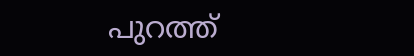പുറത്ത്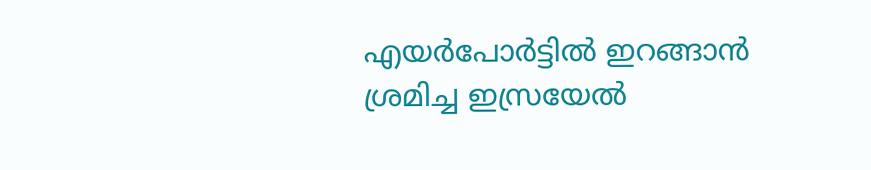എയർപോർട്ടിൽ ഇറങ്ങാൻ ശ്ര‌മിച്ച ഇസ്രയേൽ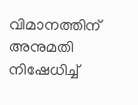വിമാനത്തിന് അനുമതി നിഷേധിച്ച്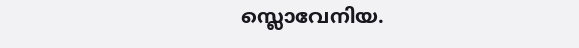സ്ലൊവേനിയ.